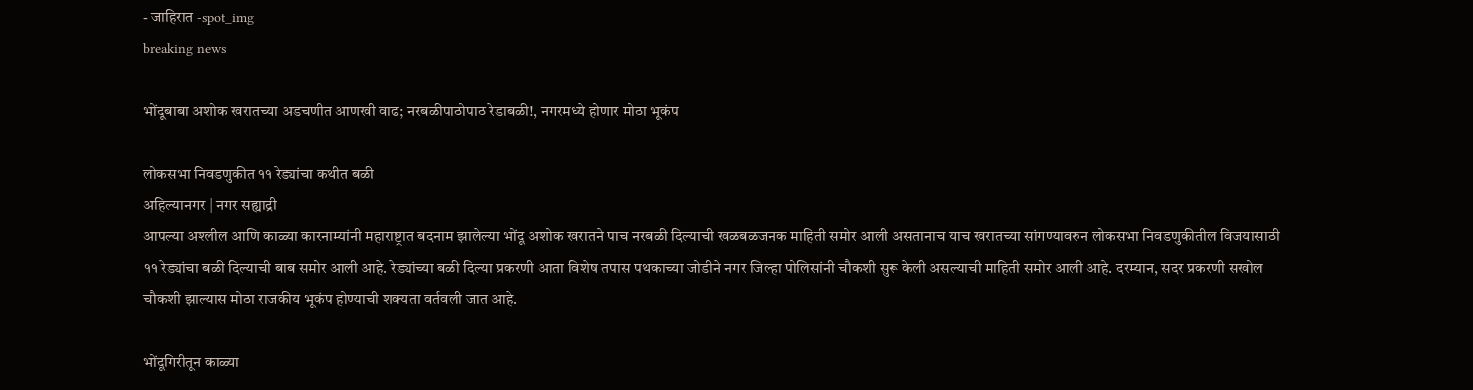- जाहिरात -spot_img
breaking news

भोंदूबाबा अशोक खरातच्या अडचणीत आणखी वाढ; नरबळीपाठोपाठ रेडाबळी!, नगरमध्ये होणार मोठा भूकंप

लोकसभा निवडणुकीत ११ रेड्यांचा कथीत बळी
अहिल्यानगर | नगर सह्याद्री
आपल्या अश्लील आणि काळ्या कारनाम्यांनी महाराष्ट्रात बदनाम झालेल्या भोंदू अशोक खरातने पाच नरबळी दिल्याची खळबळजनक माहिती समोर आली असतानाच याच खरातच्या सांगण्यावरुन लोकसभा निवडणुकीतील विजयासाठी ११ रेड्यांचा बळी दिल्याची बाब समोर आली आहे. रेड्यांच्या बळी दिल्या प्रकरणी आता विशेष तपास पथकाच्या जोडीने नगर जिल्हा पोलिसांनी चौकशी सुरू केली असल्याची माहिती समोर आली आहे. दरम्यान, सदर प्रकरणी सखोल चौकशी झाल्यास मोठा राजकीय भूकंप होण्याची शक्यता वर्तवली जात आहे.

भोंदूगिरीतून काळ्या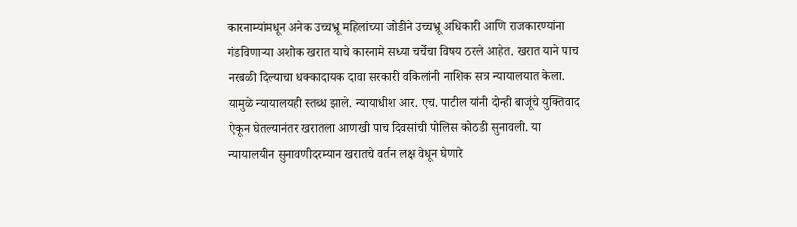कारनाम्यांमधून अनेक उच्चभ्रू महिलांच्या जोडीने उच्चभ्रू अधिकारी आणि राजकारण्यांना गंडविणार्‍या अशोक खरात याचे कारनामे सध्या चर्चेचा विषय ठरले आहेत. खरात याने पाच नरबळी दिल्याचा धक्कादायक दावा सरकारी वकिलांनी नाशिक सत्र न्यायालयात केला. यामुळे न्यायालयही स्तब्ध झाले. न्यायाधीश आर. एच. पाटील यांनी दोन्ही बाजूंचे युक्तिवाद ऐकून घेतल्यानंतर खरातला आणखी पाच दिवसांची पोलिस कोठडी सुनावली. या न्यायालयीन सुनावणीदरम्यान खरातचे वर्तन लक्ष वेधून घेणारे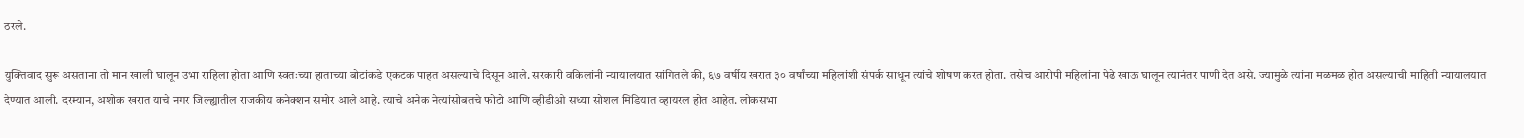ठरले.

युक्तिवाद सुरू असताना तो मान खाली घालून उभा राहिला होता आणि स्वतःच्या हाताच्या बोटांकडे एकटक पाहत असल्याचे दिसून आले. सरकारी वकिलांनी न्यायालयात सांगितले की, ६७ वर्षीय खरात ३० वर्षांच्या महिलांशी संपर्क साधून त्यांचे शोषण करत होता. तसेच आरोपी महिलांना पेढे खाऊ घालून त्यानंतर पाणी देत असे. ज्यामुळे त्यांना मळमळ होत असल्याची माहिती न्यायालयात देण्यात आली. दरम्यान, अशोक खरात याचे नगर जिल्ह्यातील राजकीय कनेक्शन समोर आले आहे. त्याचे अनेक नेत्यांसोबतचे फोटो आणि व्हीडीओ सध्या सोशल मिडियात व्हायरल होत आहेत. लोकसभा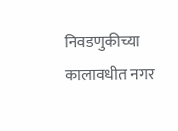निवडणुकीच्या कालावधीत नगर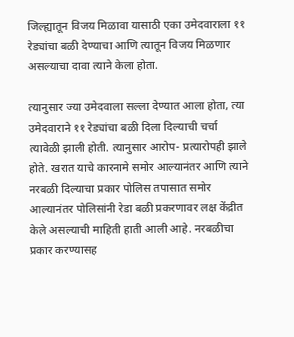जिल्ह्यातून विजय मिळावा यासाठी एका उमेदवाराला ११ रेड्यांचा बळी देण्याचा आणि त्यातून विजय मिळणार असल्याचा दावा त्याने केला होता.

त्यानुसार ज्या उमेदवाला सल्ला देण्यात आला होता, त्या उमेदवाराने ११ रेड्यांचा बळी दिला दिल्याची चर्चा त्यावेळी झाली होती. त्यानुसार आरोप- प्रत्यारोपही झाले होते. खरात याचे कारनामे समोर आल्यानंतर आणि त्याने नरबळी दिल्याचा प्रकार पोलिस तपासात समोर आल्यानंतर पोलिसांनी रेडा बळी प्रकरणावर लक्ष केंद्रीत केले असल्याची माहिती हाती आली आहे. नरबळीचा प्रकार करण्यासह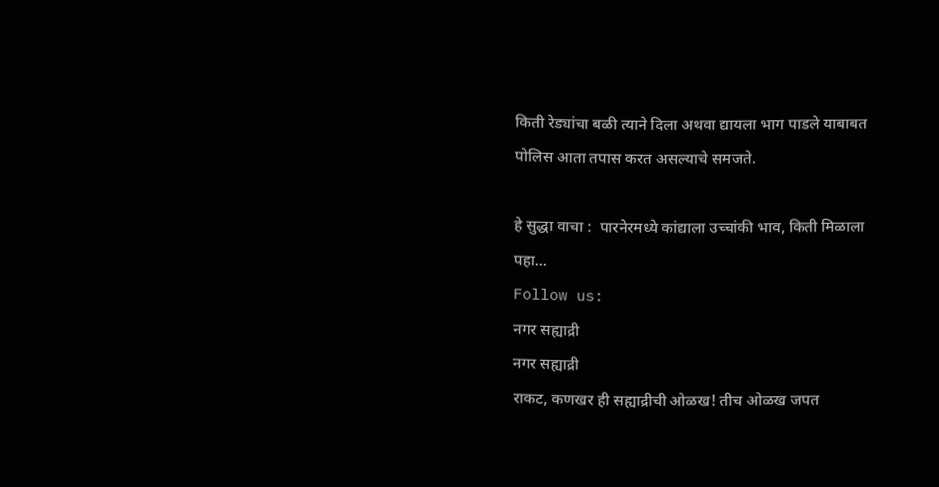किती रेड्यांचा बळी त्याने दिला अथवा द्यायला भाग पाडले याबाबत पोलिस आता तपास करत असल्याचे समजते.

हे सुद्धा वाचा :  पारनेरमध्ये कांद्याला उच्चांकी भाव, किती मिळाला पहा...
Follow us:
नगर सह्याद्री
नगर सह्याद्री
राकट, कणखर ही सह्याद्रीची ओळख! तीच ओळख जपत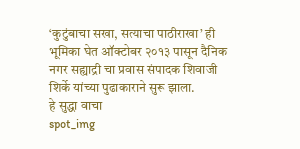‘कुटुंबाचा सखा, सत्याचा पाठीराखा’ ही भूमिका घेत ऑक्टोबर २०१३ पासून दैनिक नगर सह्याद्री चा प्रवास संपादक शिवाजी शिर्के यांच्या पुढाकाराने सुरू झाला.
हे सुद्धा वाचा
spot_img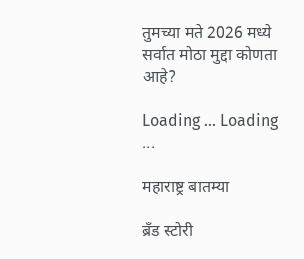तुमच्या मते 2026 मध्ये सर्वात मोठा मुद्दा कोणता आहे?

Loading ... Loading ...

महाराष्ट्र बातम्या

ब्रँड स्टोरी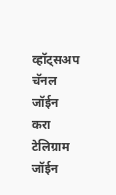व्हॉट्सअप चॅनल जॉईन करा
टेलिग्राम जॉईन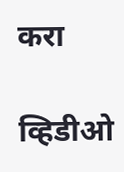करा

व्हिडीओ